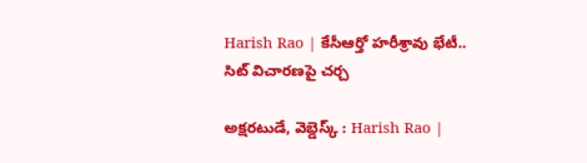Harish Rao | కేసీఆర్తో హరీశ్రావు భేటీ.. సిట్ విచారణపై చర్చ

అక్షరటుడే, వెబ్డెస్క్ : Harish Rao |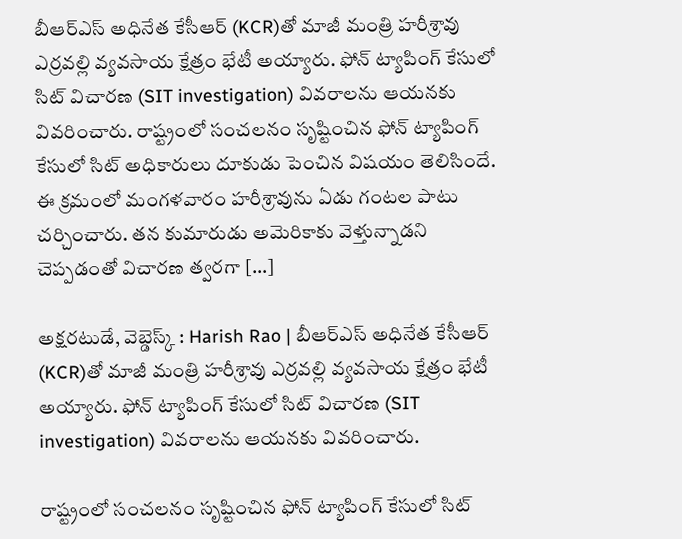బీఆర్ఎస్ అధినేత కేసీఆర్ (KCR)తో మాజీ మంత్రి హరీశ్రావు ఎర్రవల్లి వ్యవసాయ క్షేత్రం భేటీ అయ్యారు. ఫోన్ ట్యాపింగ్ కేసులో సిట్ విచారణ (SIT investigation) వివరాలను ఆయనకు వివరించారు. రాష్ట్రంలో సంచలనం సృష్టించిన ఫోన్ ట్యాపింగ్ కేసులో సిట్ అధికారులు దూకుడు పెంచిన విషయం తెలిసిందే. ఈ క్రమంలో మంగళవారం హరీశ్రావును ఏడు గంటల పాటు చర్చించారు. తన కుమారుడు అమెరికాకు వెళ్తున్నాడని చెప్పడంతో విచారణ త్వరగా […]

అక్షరటుడే, వెబ్డెస్క్ : Harish Rao | బీఆర్ఎస్ అధినేత కేసీఆర్ (KCR)తో మాజీ మంత్రి హరీశ్రావు ఎర్రవల్లి వ్యవసాయ క్షేత్రం భేటీ అయ్యారు. ఫోన్ ట్యాపింగ్ కేసులో సిట్ విచారణ (SIT investigation) వివరాలను ఆయనకు వివరించారు.

రాష్ట్రంలో సంచలనం సృష్టించిన ఫోన్ ట్యాపింగ్ కేసులో సిట్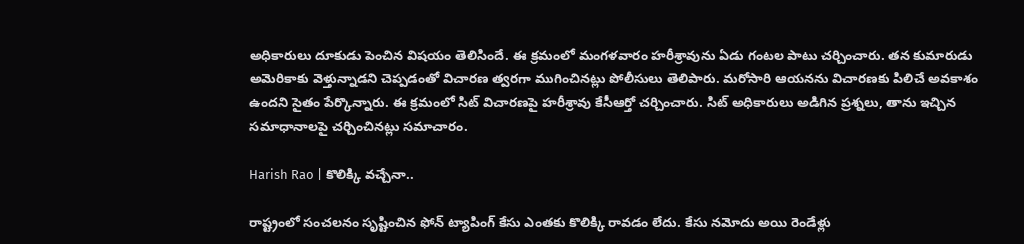అధికారులు దూకుడు పెంచిన విషయం తెలిసిందే. ఈ క్రమంలో మంగళవారం హరీశ్రావును ఏడు గంటల పాటు చర్చించారు. తన కుమారుడు అమెరికాకు వెళ్తున్నాడని చెప్పడంతో విచారణ త్వరగా ముగించినట్లు పోలీసులు తెలిపారు. మరోసారి ఆయనను విచారణకు పిలిచే అవకాశం ఉందని సైతం పేర్కొన్నారు. ఈ క్రమంలో సిట్ విచారణపై హరీశ్రావు కేసీఆర్తో చర్చించారు. సిట్ అధికారులు అడిగిన ప్రశ్నలు, తాను ఇచ్చిన సమాధానాలపై చర్చించినట్లు సమాచారం.

Harish Rao | కొలిక్కి వచ్చేనా..

రాష్ట్రంలో సంచలనం సృష్టించిన ఫోన్ ట్యాపింగ్ కేసు ఎంతకు కొలిక్కి రావడం లేదు. కేసు నమోదు అయి రెండేళ్లు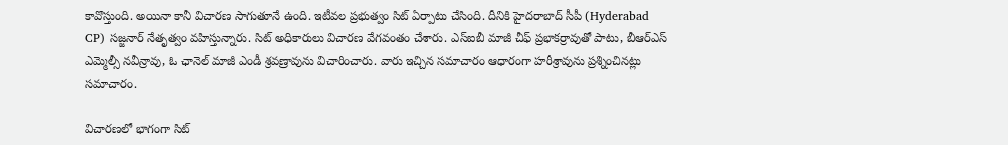కావొస్తుంది. అయినా కానీ విచారణ సాగుతూనే ఉంది. ఇటీవల ప్రభుత్వం సిట్ ఏర్పాటు చేసింది. దీనికి హైదరాబాద్ సీపీ (Hyderabad CP) సజ్జనార్ నేతృత్వం వహిస్తున్నారు. సిట్ అధికారులు విచారణ వేగవంతం చేశారు. ఎస్ఐబీ మాజీ చీఫ్ ప్రభాకర్రావుతో పాటు, బీఆర్ఎస్ ఎమ్మెల్సీ నవీన్రావు, ఓ ఛానెల్ మాజీ ఎండీ శ్రవణ్రావును విచారించారు. వారు ఇచ్చిన సమాచారం ఆధారంగా హరీశ్రావును ప్రశ్నించినట్లు సమాచారం.

విచారణలో భాగంగా సిట్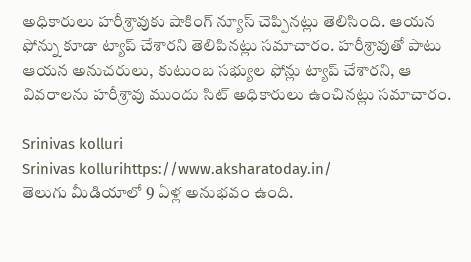అధికారులు హరీశ్రావుకు షాకింగ్ న్యూస్ చెప్పినట్లు తెలిసింది. ఆయన ఫోన్ను కూడా ట్యాప్ చేశారని తెలిపినట్లు సమాచారం. హరీశ్రావుతో పాటు ఆయన అనుచరులు, కుటుంబ సభ్యుల ఫోన్లు ట్యాప్ చేశారని, ఆ వివరాలను హరీశ్రావు ముందు సిట్ అధికారులు ఉంచినట్లు సమాచారం.

Srinivas kolluri
Srinivas kollurihttps://www.aksharatoday.in/
తెలుగు మీడియాలో 9 ఏళ్ల అనుభవం ఉంది.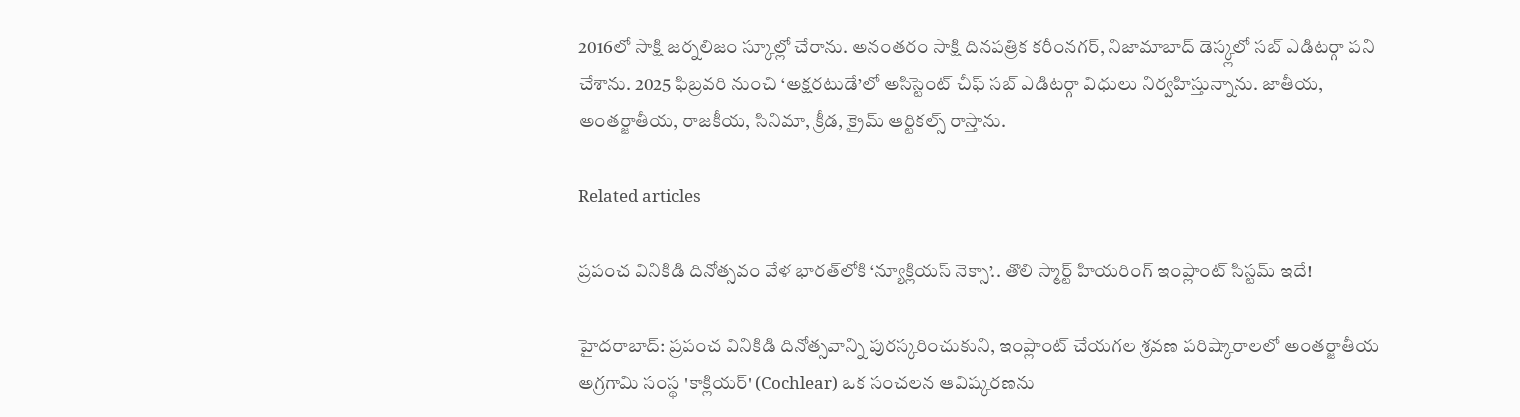2016లో సాక్షి జర్నలిజం స్కూల్లో చేరాను. అనంతరం సాక్షి దినపత్రిక కరీంనగర్, నిజామాబాద్ డెస్క్లలో సబ్ ఎడిటర్గా పని చేశాను. 2025 ఫిబ్రవరి నుంచి ‘అక్షరటుడే’లో అసిస్టెంట్ చీఫ్ సబ్ ఎడిటర్గా విధులు నిర్వహిస్తున్నాను. జాతీయ, అంతర్జాతీయ, రాజకీయ, సినిమా, క్రీడ, క్రైమ్ ఆర్టికల్స్ రాస్తాను.

Related articles

ప్రపంచ వినికిడి దినోత్సవం వేళ భారత్‌లోకి ‘న్యూక్లియస్ నెక్సా’.. తొలి స్మార్ట్ హియరింగ్ ఇంప్లాంట్ సిస్టమ్ ఇదే!

హైదరాబాద్: ప్రపంచ వినికిడి దినోత్సవాన్ని పురస్కరించుకుని, ఇంప్లాంట్ చేయగల శ్రవణ పరిష్కారాలలో అంతర్జాతీయ అగ్రగామి సంస్థ 'కాక్లియర్' (Cochlear) ఒక సంచలన ఆవిష్కరణను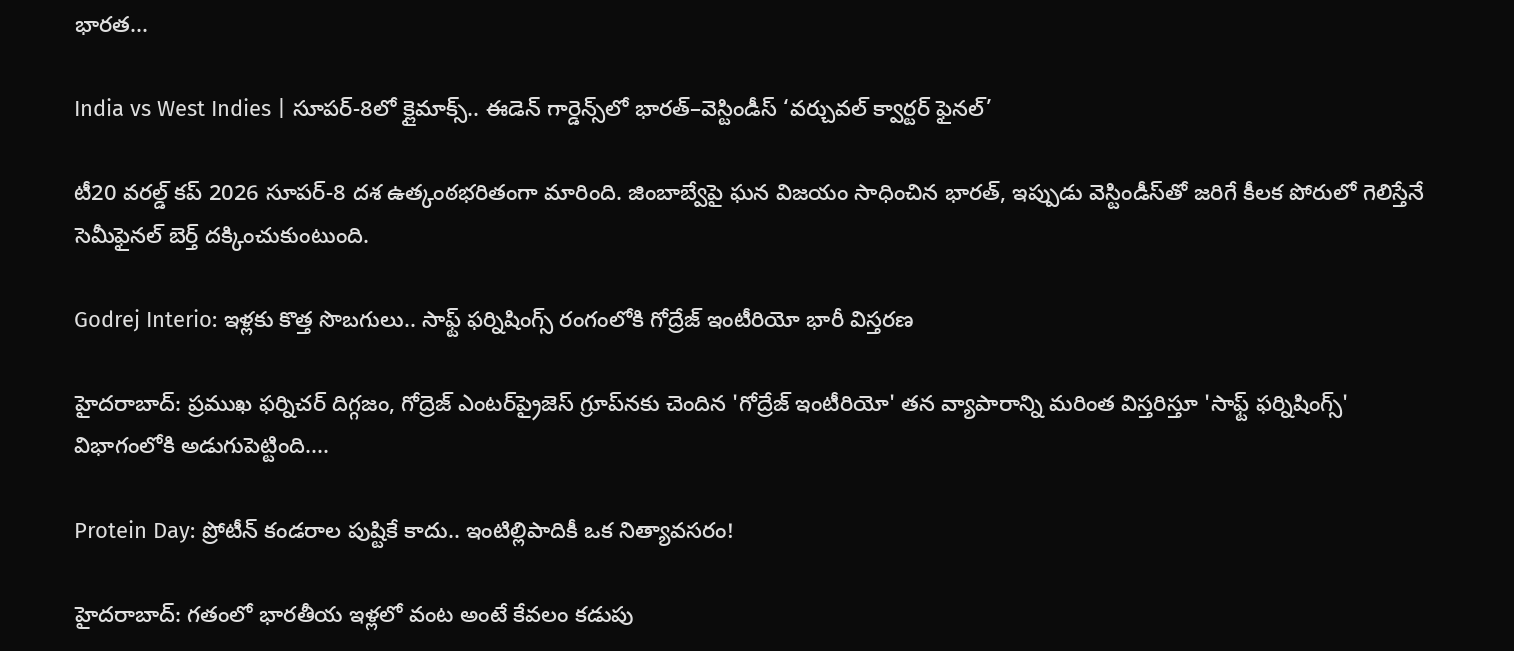భారత...

India vs West Indies | సూపర్-8లో క్లైమాక్స్.. ఈడెన్ గార్డెన్స్‌లో భారత్–వెస్టిండీస్ ‘వర్చువల్ క్వార్టర్ ఫైనల్’

టీ20 వరల్డ్ కప్ 2026 సూపర్-8 దశ ఉత్కంఠభరితంగా మారింది. జింబాబ్వేపై ఘన విజయం సాధించిన భారత్, ఇప్పుడు వెస్టిండీస్‌తో జరిగే కీలక పోరులో గెలిస్తేనే సెమీఫైనల్ బెర్త్ దక్కించుకుంటుంది.

Godrej Interio: ఇళ్లకు కొత్త సొబగులు.. సాఫ్ట్ ఫర్నిషింగ్స్ రంగంలోకి గోద్రేజ్ ఇంటీరియో భారీ విస్తరణ

హైదరాబాద్: ప్రముఖ ఫర్నిచర్ దిగ్గజం, గోద్రెజ్ ఎంటర్‌ప్రైజెస్ గ్రూప్‌నకు చెందిన 'గోద్రేజ్ ఇంటీరియో' తన వ్యాపారాన్ని మరింత విస్తరిస్తూ 'సాఫ్ట్ ఫర్నిషింగ్స్' విభాగంలోకి అడుగుపెట్టింది....

Protein Day: ప్రోటీన్ కండరాల పుష్టికే కాదు.. ఇంటిల్లిపాదికీ ఒక నిత్యావసరం!

హైదరాబాద్: గతంలో భారతీయ ఇళ్లలో వంట అంటే కేవలం కడుపు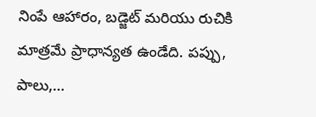నింపే ఆహారం, బడ్జెట్ మరియు రుచికి మాత్రమే ప్రాధాన్యత ఉండేది. పప్పు, పాలు,...